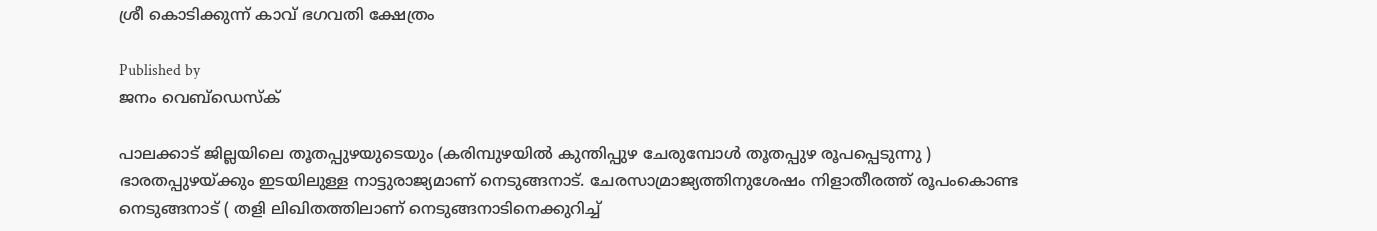ശ്രീ കൊടിക്കുന്ന് കാവ് ഭഗവതി ക്ഷേത്രം

Published by
ജനം വെബ്‌ഡെസ്ക്

പാലക്കാട് ജില്ലയിലെ തൂതപ്പുഴയുടെയും (കരിമ്പുഴയിൽ കുന്തിപ്പുഴ ചേരുമ്പോൾ തൂതപ്പുഴ രൂപപ്പെടുന്നു ) ഭാരതപ്പുഴയ്‌ക്കും ഇടയിലുള്ള നാട്ടുരാജ്യമാണ് നെടുങ്ങനാട്. ചേരസാമ്രാജ്യത്തിനുശേഷം നിളാതീരത്ത് രൂപംകൊണ്ട നെടുങ്ങനാട് ( തളി ലിഖിതത്തിലാണ് നെടുങ്ങനാടിനെക്കുറിച്ച്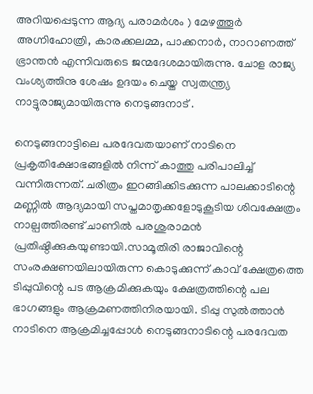അറിയപ്പെടുന്ന ആദ്യ പരാമർശം ) മേഴത്തൂർ അഗ്നിഹോത്രി, കാരക്കലമ്മ, പാക്കനാർ, നാറാണത്ത് ഭ്രാന്തൻ എന്നിവരുടെ ജന്മദേശമായിരുന്നു. ചോള രാജ്യ വംശ്യത്തിനു ശേഷം ഉദയം ചെയ്ത സ്വതന്ത്ര്യ നാട്ടുരാജ്യമായിരുന്നു നെടുങ്ങനാട് .

നെടുങ്ങനാട്ടിലെ പരദേവതയാണ് നാടിനെ പ്രകൃതിക്ഷോഭങ്ങളിൽ നിന്ന് കാത്തു പരിപാലിച്ച് വന്നിരുന്നത്. ചരിത്രം ഇറങ്ങിക്കിടക്കുന്ന പാലക്കാടിന്റെ മണ്ണിൽ ആദ്യമായി സപ്തമാതൃക്കളോടുകൂടിയ ശിവക്ഷേത്രം നാല്പത്തിരണ്ട് ചാണിൽ പരശുരാമൻ പ്രതിഷ്ഠിക്കുകയുണ്ടായി.സാമൂതിരി രാജാവിന്റെ സംരക്ഷണയിലായിരുന്ന കൊടുക്കുന്ന് കാവ് ക്ഷേത്രത്തെ ടിപ്പുവിന്റെ പട ആക്രമിക്കുകയും ക്ഷേത്രത്തിന്റെ പല ഭാഗങ്ങളും ആക്രമണത്തിനിരയായി. ടിപ്പു സുൽത്താൻ നാടിനെ ആക്രമിച്ചപ്പോൾ നെടുങ്ങനാടിന്റെ പരദേവത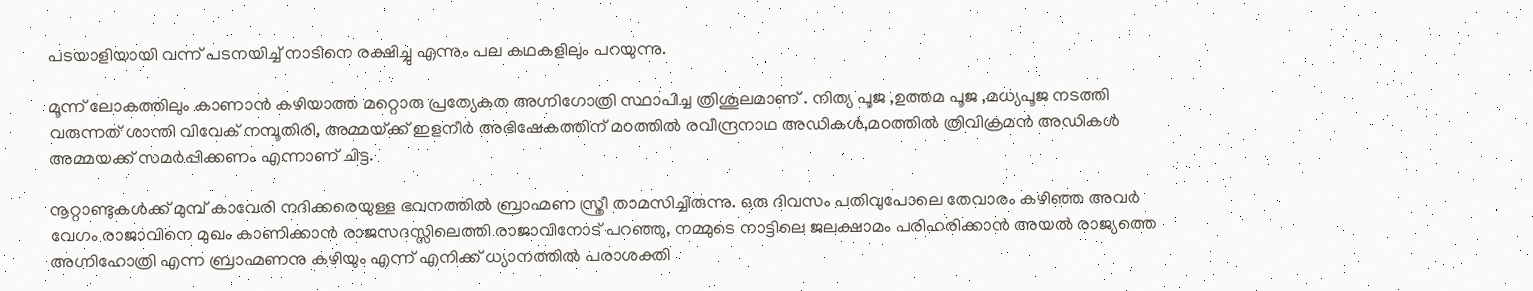പടയാളിയായി വന്ന് പടനയിച്ച് നാടിനെ രക്ഷിച്ചു എന്നും പല കഥകളിലും പറയുന്നു.

മൂന്ന് ലോകത്തിലും കാണാൻ കഴിയാത്ത മറ്റൊരു പ്രത്യേകത അഗ്നിഗോത്രി സ്ഥാപിച്ച ത്രിശൂലമാണ് . നിത്യ പൂജ ,ഉത്തമ പൂജ ,മധ്യപൂജ നടത്തി വരുന്നത് ശാന്തി വിവേക് നമ്പൂതിരി, അമ്മയ്‌ക്ക് ഇളനീർ അഭിഷേകത്തിന് മoത്തിൽ രവീന്ദ്രനാഥ അഡികൾ,മoത്തിൽ ത്രിവിക്രമൻ അഡികൾ അമ്മയക്ക് സമർപ്പിക്കണം എന്നാണ് ചിട്ട.

നൂറ്റാണ്ടുകൾക്ക് മുമ്പ് കാവേരി നദിക്കരെയുള്ള ഭവനത്തിൽ ബ്രാഹ്മണ സ്ത്രീ താമസിച്ചിരുന്നു. ഒരു ദിവസം പതിവുപോലെ തേവാരം കഴിഞ്ഞ അവർ വേഗം രാജാവിനെ മുഖം കാണിക്കാൻ രാജസദസ്സിലെത്തി രാജാവിനോട് പറഞ്ഞു, നമ്മുടെ നാട്ടിലെ ജലക്ഷാമം പരിഹരിക്കാൻ അയൽ രാജ്യത്തെ അഗ്നിഹോത്രി എന്ന ബ്രാഹ്മണനു കഴിയും എന്ന് എനിക്ക് ധ്യാനത്തിൽ പരാശക്തി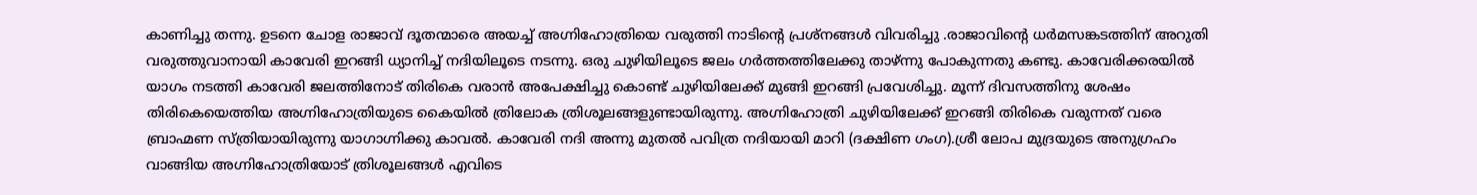കാണിച്ചു തന്നു. ഉടനെ ചോള രാജാവ് ദൂതന്മാരെ അയച്ച് അഗ്നിഹോത്രിയെ വരുത്തി നാടിന്റെ പ്രശ്നങ്ങൾ വിവരിച്ചു .രാജാവിന്റെ ധർമസങ്കടത്തിന് അറുതി വരുത്തുവാനായി കാവേരി ഇറങ്ങി ധ്യാനിച്ച് നദിയിലൂടെ നടന്നു. ഒരു ചുഴിയിലൂടെ ജലം ഗർത്തത്തിലേക്കു താഴ്ന്നു പോകുന്നതു കണ്ടു. കാവേരിക്കരയിൽ യാഗം നടത്തി കാവേരി ജലത്തിനോട് തിരികെ വരാൻ അപേക്ഷിച്ചു കൊണ്ട് ചുഴിയിലേക്ക് മുങ്ങി ഇറങ്ങി പ്രവേശിച്ചു. മൂന്ന് ദിവസത്തിനു ശേഷം തിരികെയെത്തിയ അഗ്നിഹോത്രിയുടെ കൈയിൽ ത്രിലോക ത്രിശൂലങ്ങളുണ്ടായിരുന്നു. അഗ്നിഹോത്രി ചുഴിയിലേക്ക് ഇറങ്ങി തിരികെ വരുന്നത് വരെ ബ്രാഹ്മണ സ്ത്രിയായിരുന്നു യാഗാഗ്നിക്കു കാവൽ. കാവേരി നദി അന്നു മുതൽ പവിത്ര നദിയായി മാറി (ദക്ഷിണ ഗംഗ).ശ്രീ ലോപ മുദ്രയുടെ അനുഗ്രഹം വാങ്ങിയ അഗ്നിഹോത്രിയോട് ത്രിശൂലങ്ങൾ എവിടെ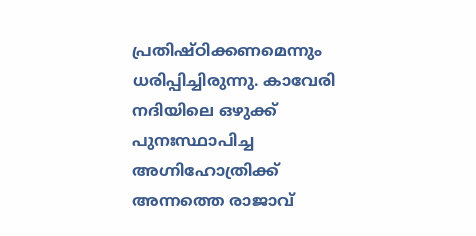പ്രതിഷ്ഠിക്കണമെന്നും ധരിപ്പിച്ചിരുന്നു. കാവേരി നദിയിലെ ഒഴുക്ക് പുനഃസ്ഥാപിച്ച അഗ്നിഹോത്രിക്ക് അന്നത്തെ രാജാവ്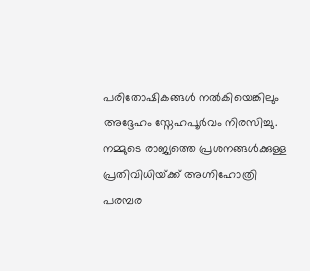പരിതോഷികങ്ങൾ നൽകിയെങ്കിലും അദ്ദേഹം സ്നേഹപൂർവം നിരസിച്ചു. നമ്മുടെ രാജ്യത്തെ പ്രശനങ്ങൾക്കുള്ള പ്രതിവിധിയ്‌ക്ക് അഗ്നിഹോത്രി പരമ്പര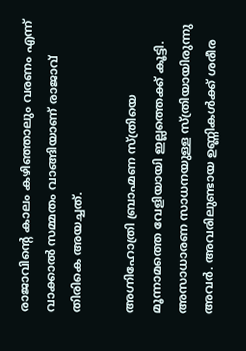രാജാവിന്റെ കാലം കഴിഞ്ഞാലും വരണം എന്ന് വാക്കാൽ സമ്മതം വാങ്ങിയാണ് രാജാവ് തിരികെ അയച്ചത്.

അഗ്നിഹോത്രി ബ്രാഹ്മണ സ്ത്രിയെ മൂന്നാമത്തെ വേളിയായി ഇല്ലത്തെക്ക് കൂട്ടി. അസാധാരണ സാധനയുള്ള സ്ത്രിയായിരുന്നു അവർ. അവരിലുണ്ടായ ഉണ്ണികൾക്ക് ശരീര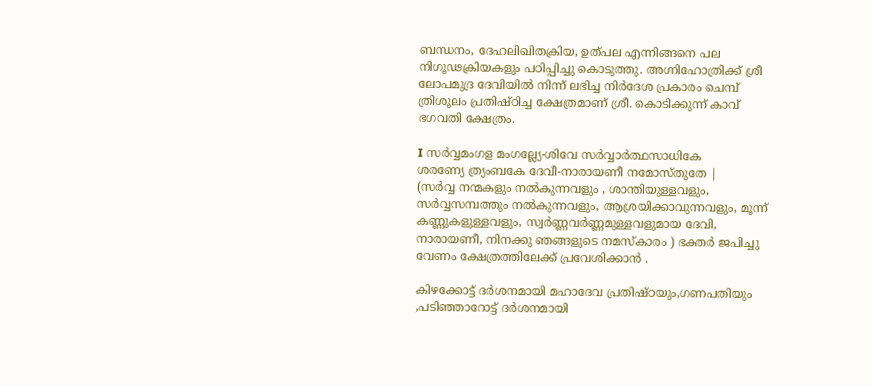ബന്ധനം, ദേഹലിഖിതക്രിയ, ഉത്പല എന്നിങ്ങനെ പല നിഗൂഢക്രിയകളും പഠിപ്പിച്ചു കൊടുത്തു. അഗ്നിഹോത്രിക്ക് ശ്രീ ലോപമുദ്ര ദേവിയിൽ നിന്ന് ലഭിച്ച നിർദേശ പ്രകാരം ചെമ്പ് ത്രിശൂലം പ്രതിഷ്ഠിച്ച ക്ഷേത്രമാണ് ശ്രീ. കൊടിക്കുന്ന് കാവ് ഭഗവതി ക്ഷേത്രം.

I സര്‍വ്വമംഗള മംഗല്ല്യേ-ശിവേ സര്‍വ്വാര്‍ത്ഥസാധികേ
ശരണ്യേ ത്ര്യംബകേ ദേവീ-നാരായണീ നമോസ്തുതേ |
(സർവ്വ നന്മകളും നൽകുന്നവളും , ശാന്തിയുള്ളവളും, സർവ്വസമ്പത്തും നൽകുന്നവളും, ആശ്രയിക്കാവുന്നവളും, മൂന്ന് കണ്ണുകളുള്ളവളും, സ്വർണ്ണവർണ്ണമുള്ളവളുമായ ദേവി, നാരായണീ, നിനക്കു ഞങ്ങളുടെ നമസ്കാരം ) ഭക്തർ ജപിച്ചു വേണം ക്ഷേത്രത്തിലേക്ക് പ്രവേശിക്കാൻ .

കിഴക്കോട്ട് ദർശനമായി മഹാദേവ പ്രതിഷ്ഠയും,ഗണപതിയും ,പടിഞ്ഞാറോട്ട് ദർശനമായി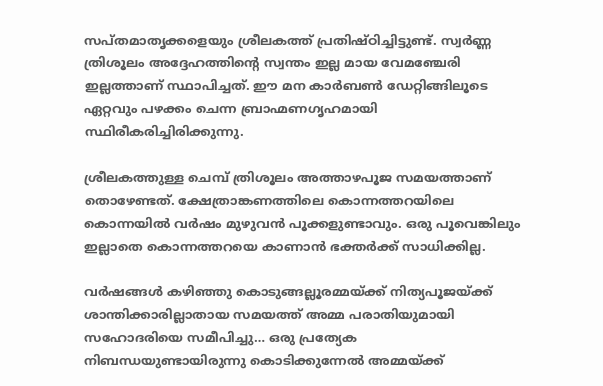സപ്തമാതൃക്കളെയും ശ്രീലകത്ത് പ്രതിഷ്ഠിച്ചിട്ടുണ്ട്. സ്വർണ്ണ ത്രിശൂലം അദ്ദേഹത്തിന്റെ സ്വന്തം ഇല്ല മായ വേമഞ്ചേരി ഇല്ലത്താണ് സ്ഥാപിച്ചത്. ഈ മന കാർബൺ ഡേറ്റിങ്ങിലൂടെ ഏറ്റവും പഴക്കം ചെന്ന ബ്രാഹ്മണഗൃഹമായി സ്ഥിരീകരിച്ചിരിക്കുന്നു.

ശ്രീലകത്തുള്ള ചെമ്പ് ത്രിശൂലം അത്താഴപൂജ സമയത്താണ് തൊഴേണ്ടത്. ക്ഷേത്രാങ്കണത്തിലെ കൊന്നത്തറയിലെ കൊന്നയിൽ വർഷം മുഴുവൻ പൂക്കളുണ്ടാവും. ഒരു പൂവെങ്കിലും ഇല്ലാതെ കൊന്നത്തറയെ കാണാൻ ഭക്തർക്ക് സാധിക്കില്ല.

വർഷങ്ങൾ കഴിഞ്ഞു കൊടുങ്ങല്ലൂരമ്മയ്‌ക്ക് നിത്യപൂജയ്‌ക്ക് ശാന്തിക്കാരില്ലാതായ സമയത്ത് അമ്മ പരാതിയുമായി സഹോദരിയെ സമീപിച്ചു… ഒരു പ്രത്യേക നിബന്ധയുണ്ടായിരുന്നു കൊടിക്കുന്നേൽ അമ്മയ്‌ക്ക്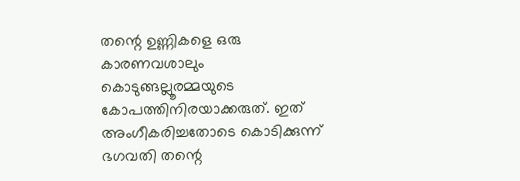തന്റെ ഉണ്ണികളെ ഒരു കാരണവശാലും കൊടുങ്ങല്ലൂരമ്മയുടെ കോപത്തിനിരയാക്കരുത്. ഇത് അംഗീകരിച്ചതോടെ കൊടിക്കുന്ന് ഭഗവതി തന്റെ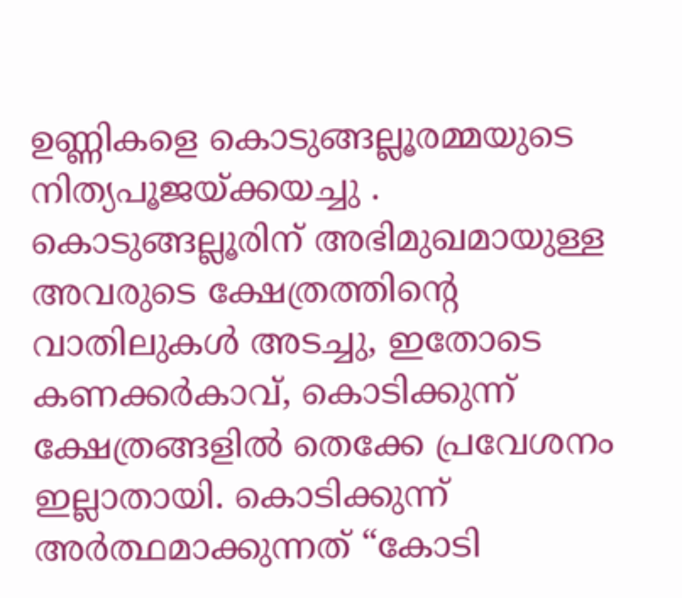ഉണ്ണികളെ കൊടുങ്ങല്ലൂരമ്മയുടെ നിത്യപൂജയ്‌ക്കയച്ചു . കൊടുങ്ങല്ലൂരിന് അഭിമുഖമായുള്ള അവരുടെ ക്ഷേത്രത്തിന്റെ വാതിലുകൾ അടച്ചു, ഇതോടെ കണക്കർകാവ്, കൊടിക്കുന്ന് ക്ഷേത്രങ്ങളിൽ തെക്കേ പ്രവേശനം ഇല്ലാതായി. കൊടിക്കുന്ന് അർത്ഥമാക്കുന്നത് “കോടി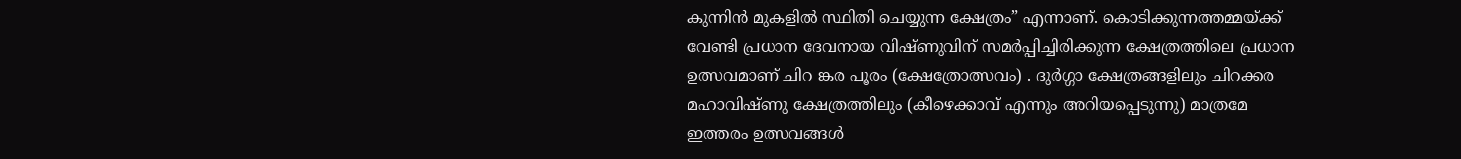കുന്നിൻ മുകളിൽ സ്ഥിതി ചെയ്യുന്ന ക്ഷേത്രം” എന്നാണ്. കൊടിക്കുന്നത്തമ്മയ്‌ക്ക് വേണ്ടി പ്രധാന ദേവനായ വിഷ്ണുവിന് സമർപ്പിച്ചിരിക്കുന്ന ക്ഷേത്രത്തിലെ പ്രധാന ഉത്സവമാണ് ചിറ ങ്കര പൂരം (ക്ഷേത്രോത്സവം) . ദുർഗ്ഗാ ക്ഷേത്രങ്ങളിലും ചിറക്കര മഹാവിഷ്ണു ക്ഷേത്രത്തിലും (കീഴെക്കാവ് എന്നും അറിയപ്പെടുന്നു) മാത്രമേ ഇത്തരം ഉത്സവങ്ങൾ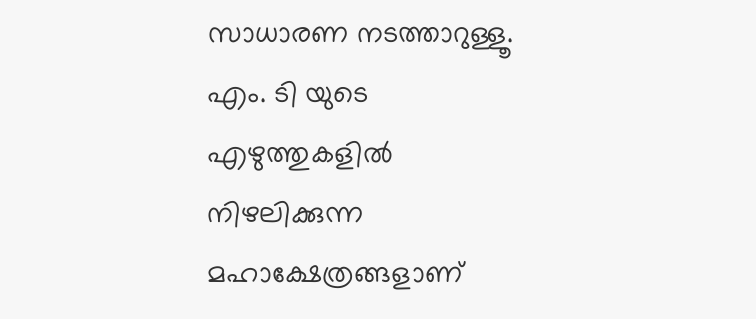സാധാരണ നടത്താറുള്ളൂ. എം. ടി യുടെ എഴുത്തുകളിൽ നിഴലിക്കുന്ന മഹാക്ഷേത്രങ്ങളാണ്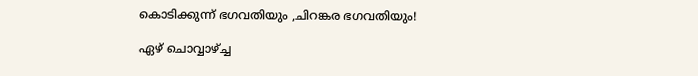കൊടിക്കുന്ന് ഭഗവതിയും ,ചിറങ്കര ഭഗവതിയും!

ഏഴ് ചൊവ്വാഴ്‌ച്ച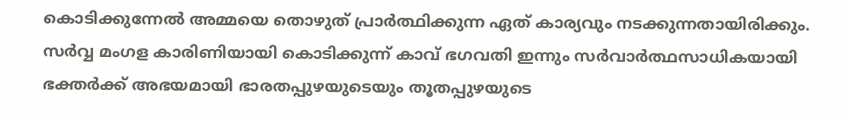കൊടിക്കുന്നേൽ അമ്മയെ തൊഴുത് പ്രാർത്ഥിക്കുന്ന ഏത് കാര്യവും നടക്കുന്നതായിരിക്കും. സർവ്വ മംഗള കാരിണിയായി കൊടിക്കുന്ന് കാവ് ഭഗവതി ഇന്നും സർവാർത്ഥസാധികയായി ഭക്തർക്ക് അഭയമായി ഭാരതപ്പുഴയുടെയും തൂതപ്പുഴയുടെ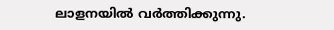ലാളനയിൽ വർത്തിക്കുന്നു.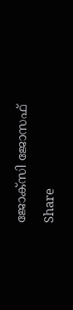ജോക്സി ജോസഫ്

Share